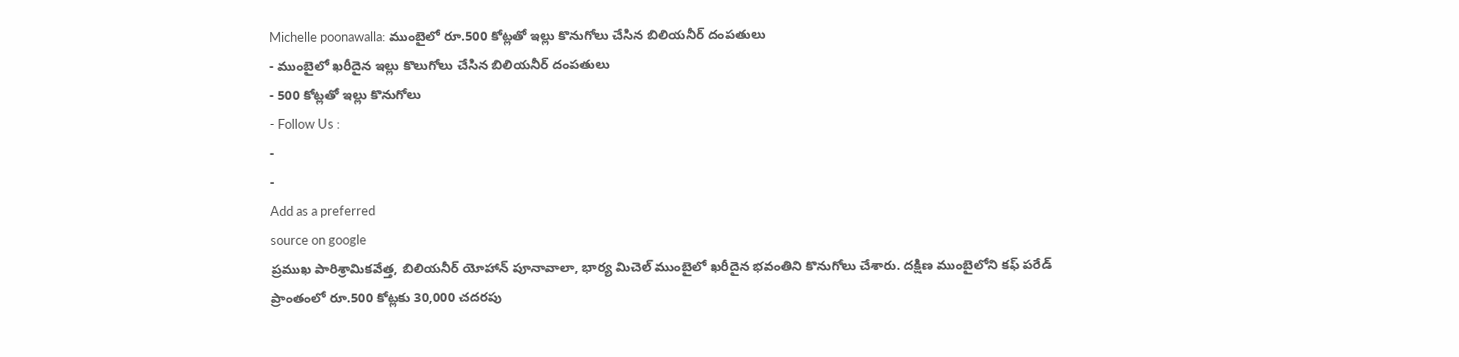Michelle poonawalla: ముంబైలో రూ.500 కోట్లతో ఇల్లు కొనుగోలు చేసిన బిలియనీర్ దంపతులు
- ముంబైలో ఖరీదైన ఇల్లు కొలుగోలు చేసిన బిలియనీర్ దంపతులు
- 500 కోట్లతో ఇల్లు కొనుగోలు
- Follow Us :
-
-
Add as a preferred
source on google
ప్రముఖ పారిశ్రామికవేత్త, బిలియనీర్ యోహాన్ పూనావాలా, భార్య మిచెల్ ముంబైలో ఖరీదైన భవంతిని కొనుగోలు చేశారు. దక్షిణ ముంబైలోని కఫ్ పరేడ్ ప్రాంతంలో రూ.500 కోట్లకు 30,000 చదరపు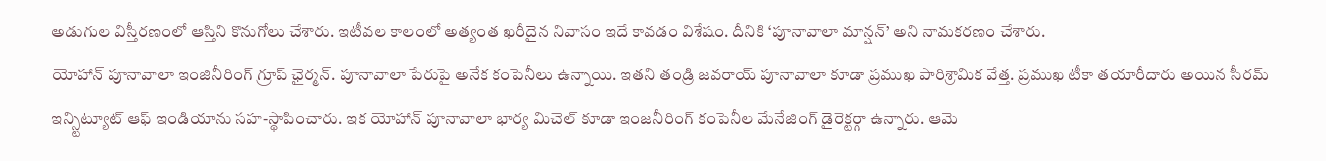అడుగుల విస్తీరణంలో ఆస్తిని కొనుగోలు చేశారు. ఇటీవల కాలంలో అత్యంత ఖరీదైన నివాసం ఇదే కావడం విశేషం. దీనికి ‘పూనావాలా మాన్షన్’ అని నామకరణం చేశారు.
యోహాన్ పూనావాలా ఇంజినీరింగ్ గ్రూప్ ఛైర్మన్. పూనావాలా పేరుపై అనేక కంపెనీలు ఉన్నాయి. ఇతని తండ్రి జవరాయ్ పూనావాలా కూడా ప్రముఖ పారిశ్రామిక వేత్త. ప్రముఖ టీకా తయారీదారు అయిన సీరమ్ ఇన్స్టిట్యూట్ ఆఫ్ ఇండియాను సహ-స్థాపించారు. ఇక యోహాన్ పూనావాలా భార్య మిచెల్ కూడా ఇంజనీరింగ్ కంపెనీల మేనేజింగ్ డైరెక్టర్గా ఉన్నారు. ఆమె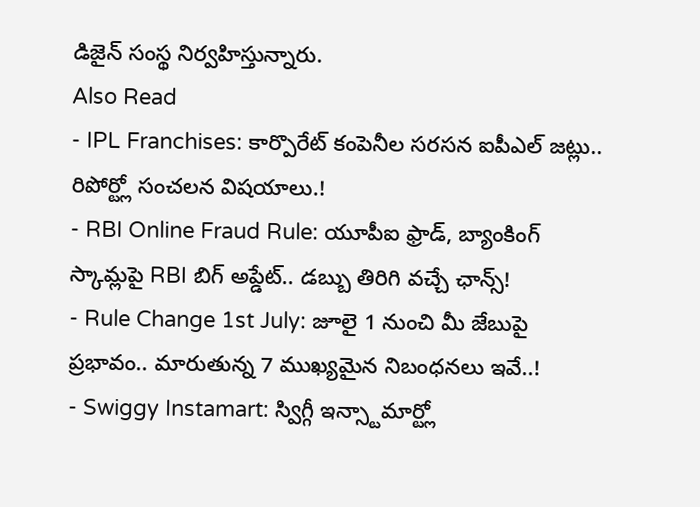డిజైన్ సంస్థ నిర్వహిస్తున్నారు.
Also Read
- IPL Franchises: కార్పొరేట్ కంపెనీల సరసన ఐపీఎల్ జట్లు.. రిపోర్ట్లో సంచలన విషయాలు.!
- RBI Online Fraud Rule: యూపీఐ ఫ్రాడ్, బ్యాంకింగ్ స్కామ్లపై RBI బిగ్ అప్డేట్.. డబ్బు తిరిగి వచ్చే ఛాన్స్!
- Rule Change 1st July: జూలై 1 నుంచి మీ జేబుపై ప్రభావం.. మారుతున్న 7 ముఖ్యమైన నిబంధనలు ఇవే..!
- Swiggy Instamart: స్విగ్గీ ఇన్స్టామార్ట్లో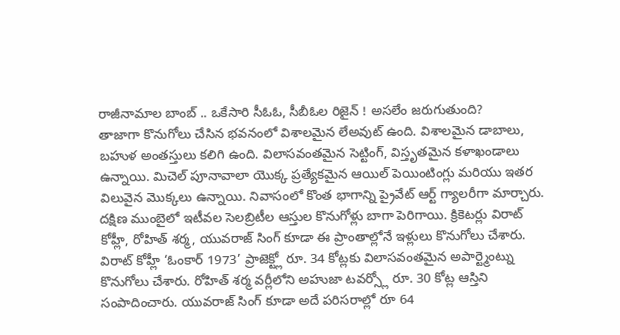రాజీనామాల బాంబ్ .. ఒకేసారి సీఓఓ, సీబీఓల రిజైన్ ! అసలేం జరుగుతుంది?
తాజాగా కొనుగోలు చేసిన భవనంలో విశాలమైన లేఅవుట్ ఉంది. విశాలమైన డాబాలు, బహుళ అంతస్తులు కలిగి ఉంది. విలాసవంతమైన సెట్టింగ్, విస్తృతమైన కళాఖండాలు ఉన్నాయి. మిచెల్ పూనావాలా యొక్క ప్రత్యేకమైన ఆయిల్ పెయింటింగ్లు మరియు ఇతర విలువైన మొక్కలు ఉన్నాయి. నివాసంలో కొంత భాగాన్ని ప్రైవేట్ ఆర్ట్ గ్యాలరీగా మార్చారు.
దక్షిణ ముంబైలో ఇటీవల సెలబ్రిటీల ఆస్తుల కొనుగోళ్లు బాగా పెరిగాయి. క్రికెటర్లు విరాట్ కోహ్లీ, రోహిత్ శర్మ, యువరాజ్ సింగ్ కూడా ఈ ప్రాంతాల్లోనే ఇళ్లులు కొనుగోలు చేశారు. విరాట్ కోహ్లీ ‘ఓంకార్ 1973’ ప్రాజెక్ట్లో రూ. 34 కోట్లకు విలాసవంతమైన అపార్ట్మెంట్ను కొనుగోలు చేశారు. రోహిత్ శర్మ వర్లీలోని అహుజా టవర్స్లో రూ. 30 కోట్ల ఆస్తిని సంపాదించారు. యువరాజ్ సింగ్ కూడా అదే పరిసరాల్లో రూ 64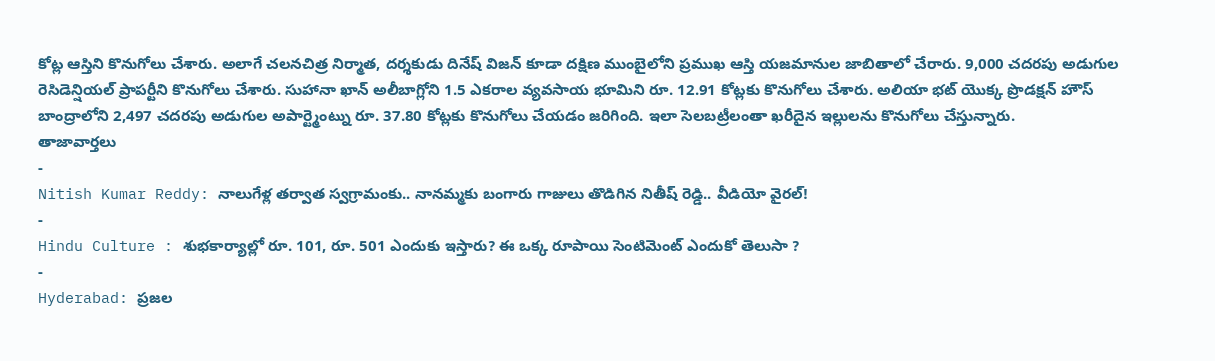కోట్ల ఆస్తిని కొనుగోలు చేశారు. అలాగే చలనచిత్ర నిర్మాత, దర్శకుడు దినేష్ విజన్ కూడా దక్షిణ ముంబైలోని ప్రముఖ ఆస్తి యజమానుల జాబితాలో చేరారు. 9,000 చదరపు అడుగుల రెసిడెన్షియల్ ప్రాపర్టీని కొనుగోలు చేశారు. సుహానా ఖాన్ అలీబాగ్లోని 1.5 ఎకరాల వ్యవసాయ భూమిని రూ. 12.91 కోట్లకు కొనుగోలు చేశారు. అలియా భట్ యొక్క ప్రొడక్షన్ హౌస్ బాంద్రాలోని 2,497 చదరపు అడుగుల అపార్ట్మెంట్ను రూ. 37.80 కోట్లకు కొనుగోలు చేయడం జరిగింది. ఇలా సెలబట్రీలంతా ఖరీదైన ఇల్లులను కొనుగోలు చేస్తున్నారు.
తాజావార్తలు
-
Nitish Kumar Reddy: నాలుగేళ్ల తర్వాత స్వగ్రామంకు.. నానమ్మకు బంగారు గాజులు తొడిగిన నితీష్ రెడ్డి.. వీడియో వైరల్!
-
Hindu Culture : శుభకార్యాల్లో రూ. 101, రూ. 501 ఎందుకు ఇస్తారు? ఈ ఒక్క రూపాయి సెంటిమెంట్ ఎందుకో తెలుసా ?
-
Hyderabad: ప్రజల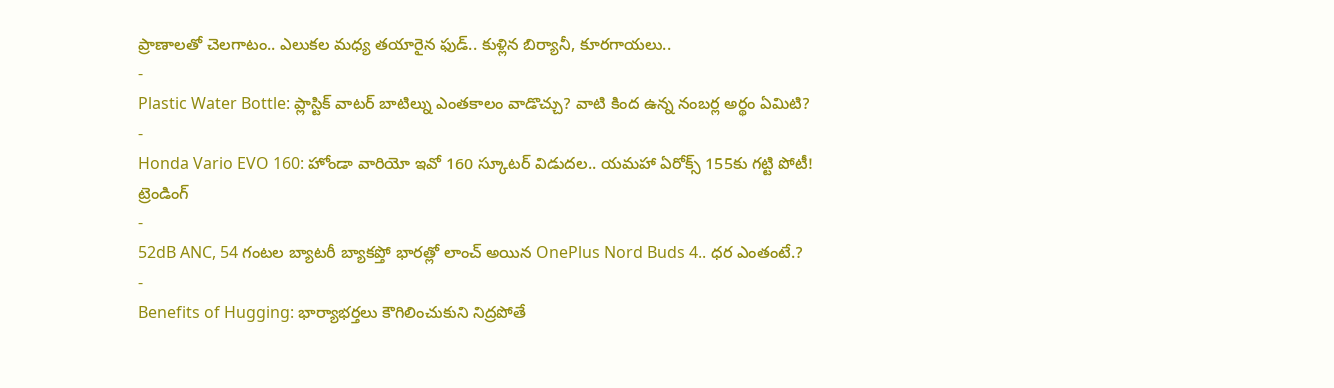ప్రాణాలతో చెలగాటం.. ఎలుకల మధ్య తయారైన ఫుడ్.. కుళ్లిన బిర్యానీ, కూరగాయలు..
-
Plastic Water Bottle: ప్లాస్టిక్ వాటర్ బాటిల్ను ఎంతకాలం వాడొచ్చు? వాటి కింద ఉన్న నంబర్ల అర్థం ఏమిటి?
-
Honda Vario EVO 160: హోండా వారియో ఇవో 160 స్కూటర్ విడుదల.. యమహా ఏరోక్స్ 155కు గట్టి పోటీ!
ట్రెండింగ్
-
52dB ANC, 54 గంటల బ్యాటరీ బ్యాకప్తో భారత్లో లాంచ్ అయిన OnePlus Nord Buds 4.. ధర ఎంతంటే.?
-
Benefits of Hugging: భార్యాభర్తలు కౌగిలించుకుని నిద్రపోతే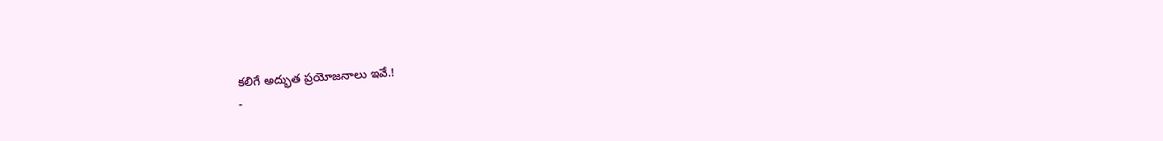కలిగే అద్భుత ప్రయోజనాలు ఇవే.!
-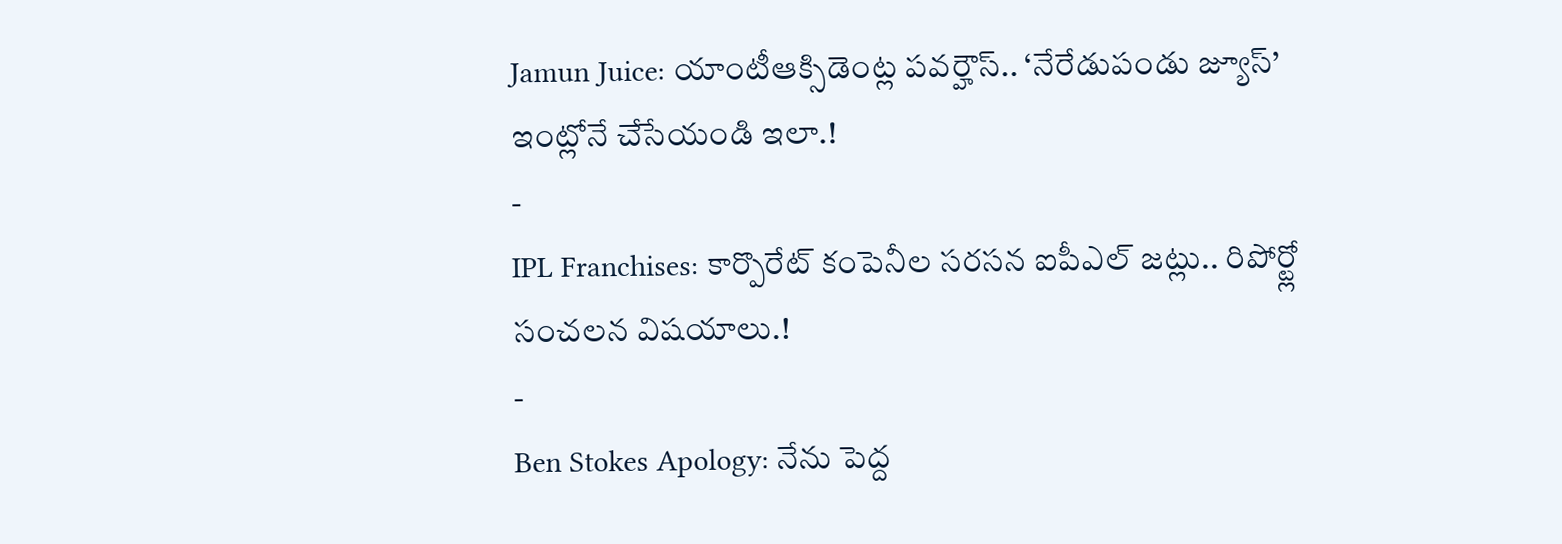Jamun Juice: యాంటీఆక్సిడెంట్ల పవర్హౌస్.. ‘నేరేడుపండు జ్యూస్’ ఇంట్లోనే చేసేయండి ఇలా.!
-
IPL Franchises: కార్పొరేట్ కంపెనీల సరసన ఐపీఎల్ జట్లు.. రిపోర్ట్లో సంచలన విషయాలు.!
-
Ben Stokes Apology: నేను పెద్ద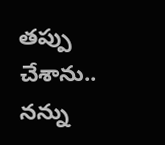తప్పు చేశాను.. నన్ను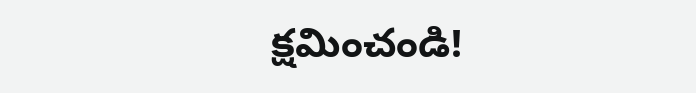క్షమించండి!